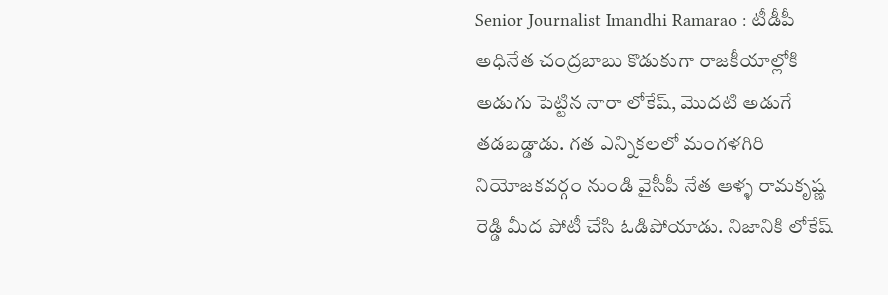Senior Journalist Imandhi Ramarao : టీడీపీ అధినేత చంద్రబాబు కొడుకుగా రాజకీయాల్లోకి అడుగు పెట్టిన నారా లోకేష్, మొదటి అడుగే తడబడ్డాడు. గత ఎన్నికలలో మంగళగిరి నియోజకవర్గం నుండి వైసీపీ నేత ఆళ్ళ రామకృష్ణ రెడ్డి మీద పోటీ చేసి ఓడిపోయాడు. నిజానికి లోకేష్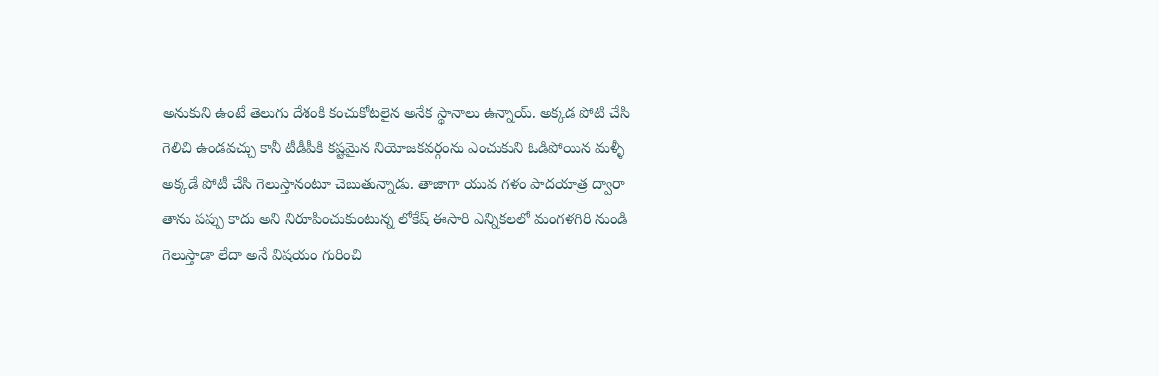అనుకుని ఉంటే తెలుగు దేశంకి కంచుకోటలైన అనేక స్థానాలు ఉన్నాయ్. అక్కడ పోటి చేసి గెలిచి ఉండవచ్చు కానీ టీడీపీకి కష్టమైన నియోజకవర్గంను ఎంచుకుని ఓడిపోయిన మళ్ళీ అక్కడే పోటీ చేసి గెలుస్తానంటూ చెబుతున్నాడు. తాజాగా యువ గళం పాదయాత్ర ద్వారా తాను పప్పు కాదు అని నిరూపించుకుంటున్న లోకేష్ ఈసారి ఎన్నికలలో మంగళగిరి నుండి గెలుస్తాడా లేదా అనే విషయం గురించి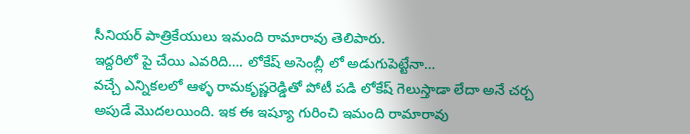సీనియర్ పాత్రికేయులు ఇమంది రామారావు తెలిపారు.
ఇద్దరిలో పై చేయి ఎవరిది…. లోకేష్ అసెంబ్లీ లో అడుగుపెట్టేనా…
వచ్చే ఎన్నికలలో ఆళ్ళ రామకృష్ణరెడ్డితో పోటీ పడి లోకేష్ గెలుస్తాడా లేదా అనే చర్చ అపుడే మొదలయింది. ఇక ఈ ఇష్యూ గురించి ఇమంది రామారావు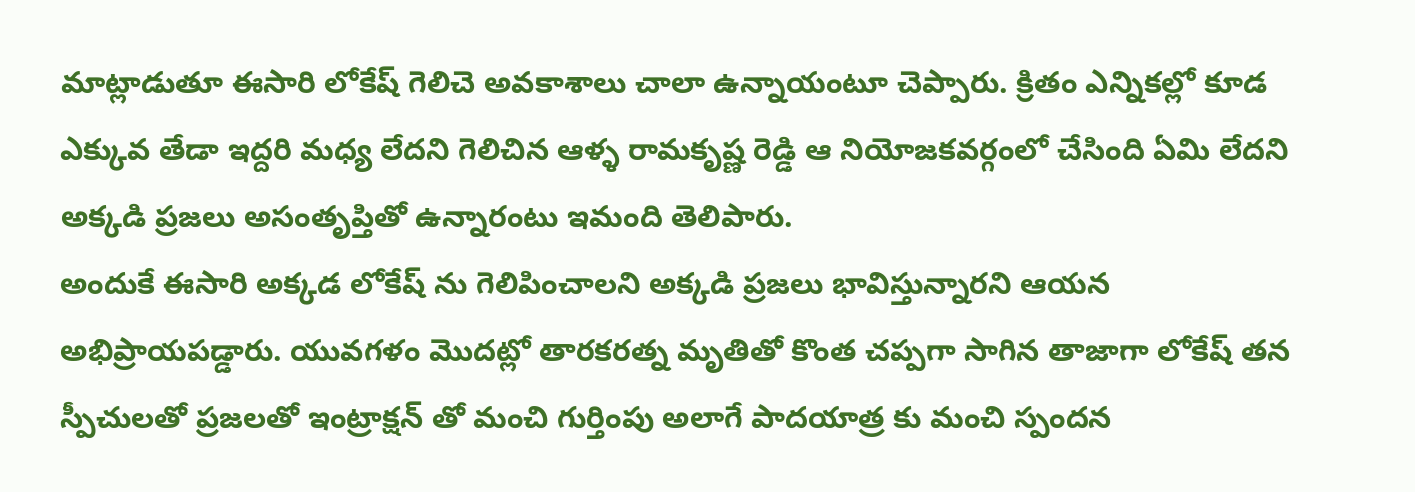మాట్లాడుతూ ఈసారి లోకేష్ గెలిచె అవకాశాలు చాలా ఉన్నాయంటూ చెప్పారు. క్రితం ఎన్నికల్లో కూడ ఎక్కువ తేడా ఇద్దరి మధ్య లేదని గెలిచిన ఆళ్ళ రామకృష్ణ రెడ్డి ఆ నియోజకవర్గంలో చేసింది ఏమి లేదని అక్కడి ప్రజలు అసంతృప్తితో ఉన్నారంటు ఇమంది తెలిపారు.
అందుకే ఈసారి అక్కడ లోకేష్ ను గెలిపించాలని అక్కడి ప్రజలు భావిస్తున్నారని ఆయన అభిప్రాయపడ్డారు. యువగళం మొదట్లో తారకరత్న మృతితో కొంత చప్పగా సాగిన తాజాగా లోకేష్ తన స్పీచులతో ప్రజలతో ఇంట్రాక్షన్ తో మంచి గుర్తింపు అలాగే పాదయాత్ర కు మంచి స్పందన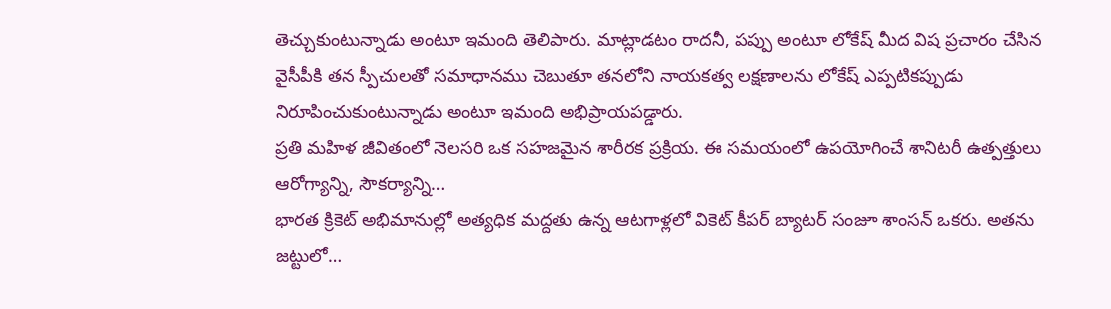తెచ్చుకుంటున్నాడు అంటూ ఇమంది తెలిపారు. మాట్లాడటం రాదనీ, పప్పు అంటూ లోకేష్ మీద విష ప్రచారం చేసిన వైసీపీకి తన స్పీచులతో సమాధానము చెబుతూ తనలోని నాయకత్వ లక్షణాలను లోకేష్ ఎప్పటికప్పుడు నిరూపించుకుంటున్నాడు అంటూ ఇమంది అభిప్రాయపడ్డారు.
ప్రతి మహిళ జీవితంలో నెలసరి ఒక సహజమైన శారీరక ప్రక్రియ. ఈ సమయంలో ఉపయోగించే శానిటరీ ఉత్పత్తులు ఆరోగ్యాన్ని, సౌకర్యాన్ని…
భారత క్రికెట్ అభిమానుల్లో అత్యధిక మద్దతు ఉన్న ఆటగాళ్లలో వికెట్ కీపర్ బ్యాటర్ సంజూ శాంసన్ ఒకరు. అతను జట్టులో…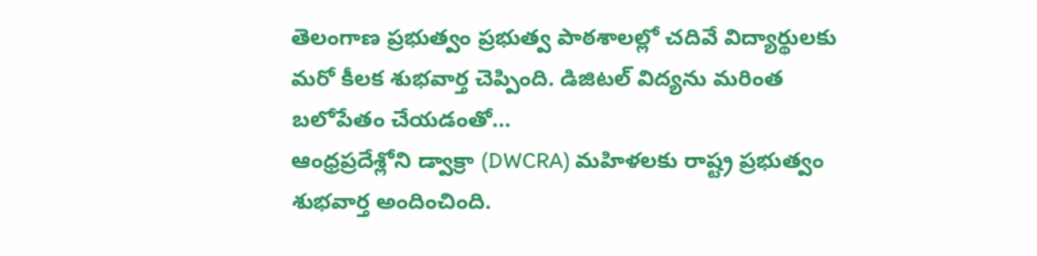తెలంగాణ ప్రభుత్వం ప్రభుత్వ పాఠశాలల్లో చదివే విద్యార్థులకు మరో కీలక శుభవార్త చెప్పింది. డిజిటల్ విద్యను మరింత బలోపేతం చేయడంతో…
ఆంధ్రప్రదేశ్లోని డ్వాక్రా (DWCRA) మహిళలకు రాష్ట్ర ప్రభుత్వం శుభవార్త అందించింది.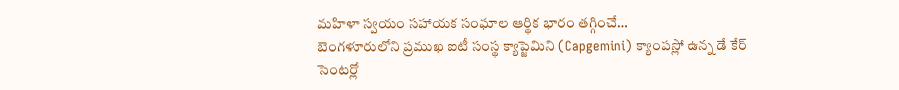మహిళా స్వయం సహాయక సంఘాల ఆర్థిక భారం తగ్గించే…
బెంగళూరులోని ప్రముఖ ఐటీ సంస్థ క్యాప్జెమిని (Capgemini) క్యాంపస్లో ఉన్న డే కేర్ సెంటర్లో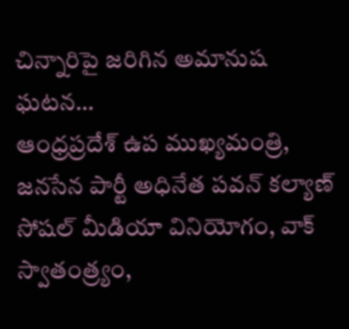చిన్నారిపై జరిగిన అమానుష ఘటన…
ఆంధ్రప్రదేశ్ ఉప ముఖ్యమంత్రి, జనసేన పార్టీ అధినేత పవన్ కల్యాణ్ సోషల్ మీడియా వినియోగం, వాక్ స్వాతంత్ర్యం,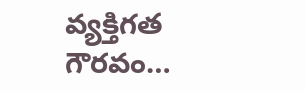వ్యక్తిగత గౌరవం…